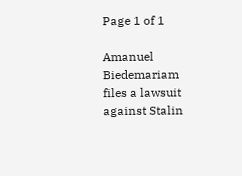Page 1 of 1

Amanuel Biedemariam files a lawsuit against Stalin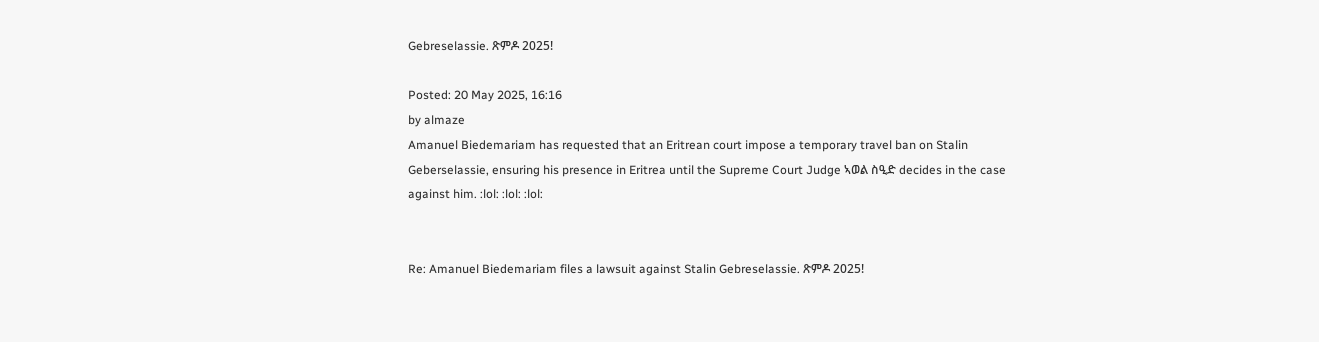Gebreselassie. ጽምዶ 2025!

Posted: 20 May 2025, 16:16
by almaze
Amanuel Biedemariam has requested that an Eritrean court impose a temporary travel ban on Stalin Geberselassie, ensuring his presence in Eritrea until the Supreme Court Judge ኣወል ስዒድ decides in the case against him. :lol: :lol: :lol:


Re: Amanuel Biedemariam files a lawsuit against Stalin Gebreselassie. ጽምዶ 2025!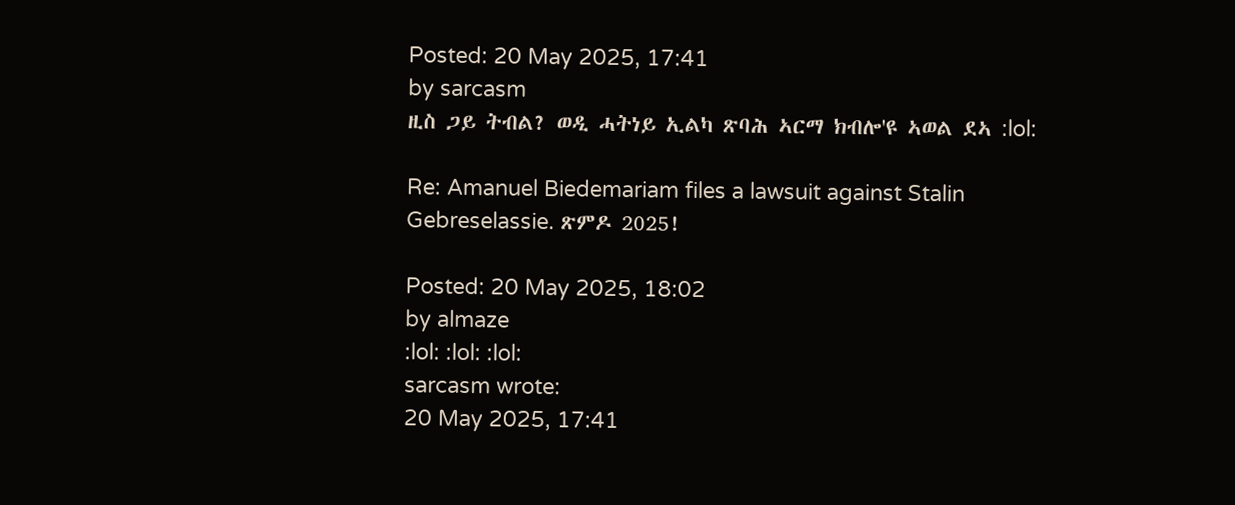Posted: 20 May 2025, 17:41
by sarcasm
ዚስ ጋይ ትብል? ወዲ ሓትነይ ኢልካ ጽባሕ ኣርማ ክብሎ'ዩ ኣወል ደኣ :lol:

Re: Amanuel Biedemariam files a lawsuit against Stalin Gebreselassie. ጽምዶ 2025!

Posted: 20 May 2025, 18:02
by almaze
:lol: :lol: :lol:
sarcasm wrote:
20 May 2025, 17:41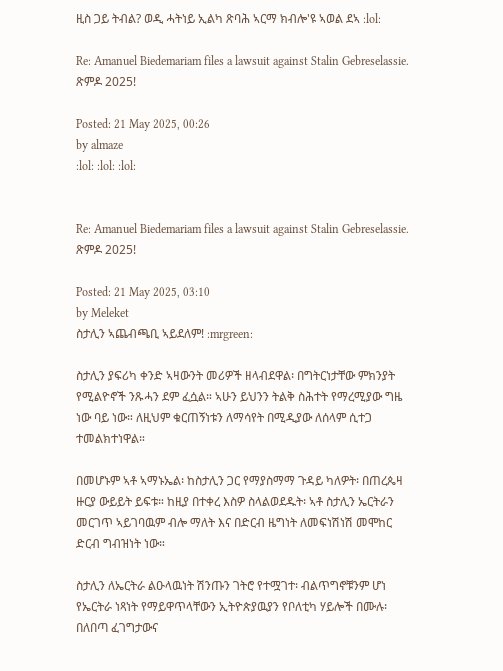ዚስ ጋይ ትብል? ወዲ ሓትነይ ኢልካ ጽባሕ ኣርማ ክብሎ'ዩ ኣወል ደኣ :lol:

Re: Amanuel Biedemariam files a lawsuit against Stalin Gebreselassie. ጽምዶ 2025!

Posted: 21 May 2025, 00:26
by almaze
:lol: :lol: :lol:


Re: Amanuel Biedemariam files a lawsuit against Stalin Gebreselassie. ጽምዶ 2025!

Posted: 21 May 2025, 03:10
by Meleket
ስታሊን ኣጨብጫቢ ኣይደለም! :mrgreen:

ስታሊን ያፍሪካ ቀንድ ኣዛውንት መሪዎች ዘላብደዋል፡ በግትርነታቸው ምክንያት የሚልዮኖች ንጹሓን ደም ፈሷል። ኣሁን ይህንን ትልቅ ስሕተት የማረሚያው ግዜ ነው ባይ ነው። ለዚህም ቁርጠኝነቱን ለማሳየት በሚዲያው ለሰላም ሲተጋ ተመልክተነዋል።

በመሆኑም ኣቶ ኣማኑኤል፡ ከስታሊን ጋር የማያስማማ ጉዳይ ካለዎት፡ በጠረጴዛ ዙርያ ውይይት ይፍቱ። ከዚያ በተቀረ እስዎ ስላልወደዱት፡ ኣቶ ስታሊን ኤርትራን መርገጥ ኣይገባዉም ብሎ ማለት እና በድርብ ዜግነት ለመፍነሽነሽ መሞከር ድርብ ግብዝነት ነው።

ስታሊን ለኤርትራ ልዑላዉነት ሽንጡን ገትሮ የተሟገተ፡ ብልጥግኖቹንም ሆነ የኤርትራ ነጻነት የማይዋጥላቸውን ኢትዮጵያዉያን የቦለቲካ ሃይሎች በሙሉ፡ በለበጣ ፈገግታውና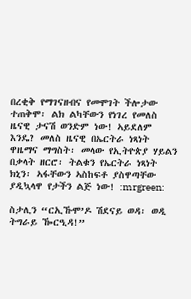በረቂቅ የማገናዘብና የመሞገት ችሎታው ተጠቅሞ፡ ልክ ልካቸውን የነገረ የመለስ ዜናዊ ታናሽ ወንድም ነው! ኣይደለም እንዴ? መለስ ዜናዊ በኤርትራ ነጻነት ዋዜማና ማግስት፡ መላው የኢትዮጵያ ሃይልን በቃላት ዘርሮ፡ ትልቁን የኤርትራ ነጻነት ክኒን፡ ኣፋቸውን ኣስከፍቶ ያስዋጣቸው ያዲኳላዋ የታችን ልጅ ነው! :mrgreen:

ስታሊን “ርኢኹሞ’ዶ ሽደናይ ወዳ፡ ወዲ ትግራይ ዀርዒዳ!”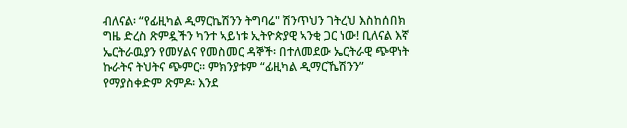ብለናል፡ “የፊዚካል ዲማርኬሽንን ትግባሬ" ሽንጥህን ገትረህ እስከሰበክ ግዜ ድረስ ጽምዷችን ካንተ ኣይነቱ ኢትዮጵያዊ ኣንቂ ጋር ነው! ቢለናል እኛ ኤርትራዉያን የመሃልና የመስመር ዳኞች፡ በተለመደው ኤርትራዊ ጭዋነት ኩራትና ትህትና ጭምር። ምክንያቱም “ፊዚካል ዲማርኼሽንን” የማያስቀድም ጽምዶ፡ እንደ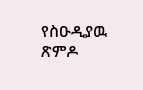የስዑዲያዉ ጽምዶ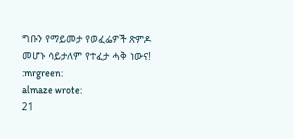ግቡን የማይመታ የወፈፌዎች ጽምዶ መሆኑ ሳይታለም የተፈታ ሓቅ ነውና!
:mrgreen:
almaze wrote:
21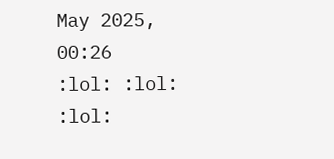May 2025, 00:26
:lol: :lol: :lol: